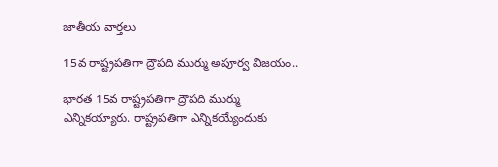జాతీయ వార్తలు

15వ రాష్ట్రపతిగా ద్రౌపది ముర్ము అపూర్వ విజయం..

భారత 15వ రాష్ట్రపతిగా ద్రౌపది ముర్ము ఎన్నికయ్యారు. రాష్ట్రపతిగా ఎన్నికయ్యేందుకు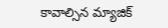కావాల్సిన మ్యాజిక్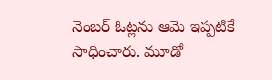నెంబర్ ఓట్లను ఆమె ఇప్పటికే సాధించారు. మూడో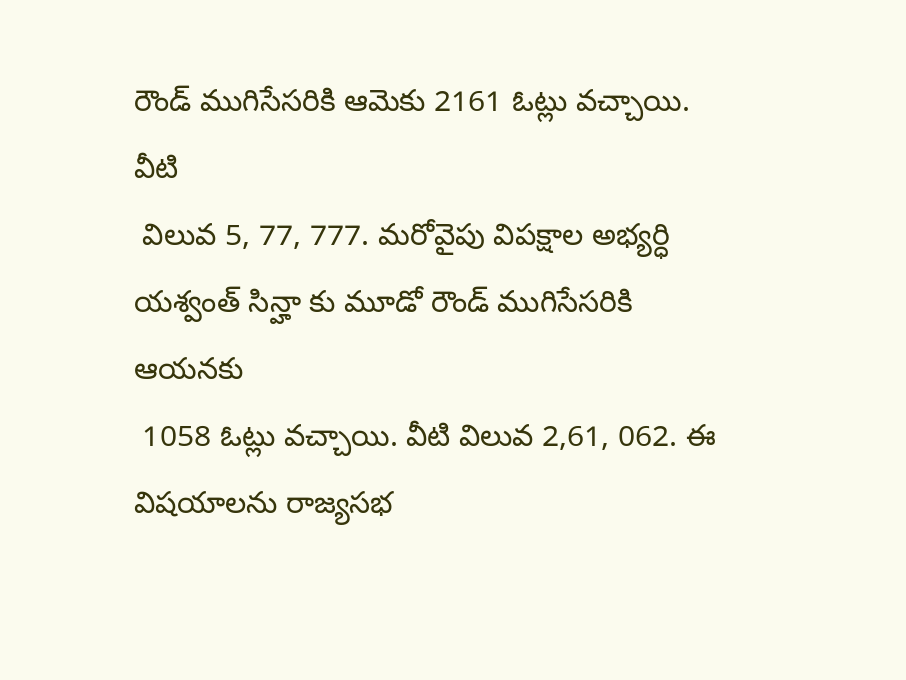రౌండ్ ముగిసేసరికి ఆమెకు 2161 ఓట్లు వచ్చాయి. వీటి
 విలువ 5, 77, 777. మరోవైపు విపక్షాల అభ్యర్ధి యశ్వంత్ సిన్హా కు మూడో రౌండ్ ముగిసేసరికి ఆయనకు
 1058 ఓట్లు వచ్చాయి. వీటి విలువ 2,61, 062. ఈ విషయాలను రాజ్యసభ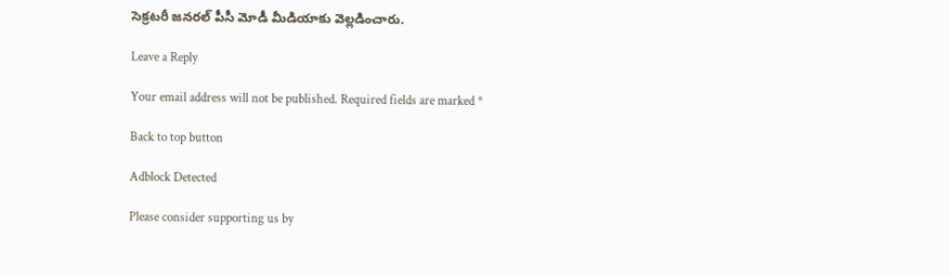సెక్రటరీ జనరల్ పీసీ మోడీ మీడియాకు వెల్లడించారు.

Leave a Reply

Your email address will not be published. Required fields are marked *

Back to top button

Adblock Detected

Please consider supporting us by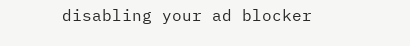disabling your ad blocker